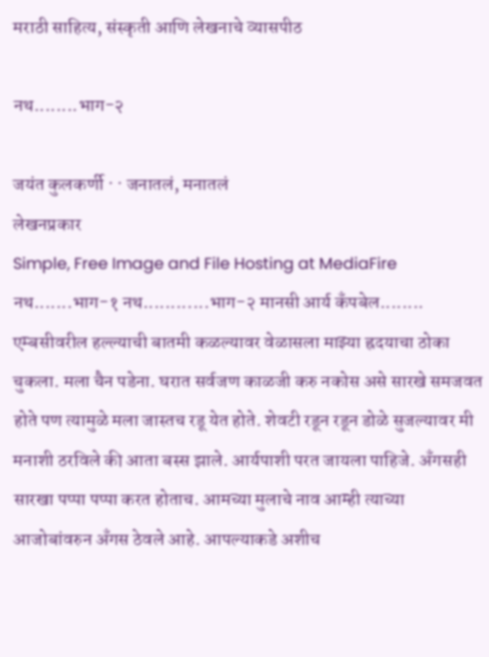मराठी साहित्य, संस्कृती आणि लेखनाचे व्यासपीठ

नथ........भाग-२

जयंत कुलकर्णी · · जनातलं, मनातलं
लेखनप्रकार
Simple, Free Image and File Hosting at MediaFire नथ.......भाग-१ नथ............भाग-२ मानसी आर्य कँपबेल........ एम्बसीवरील हल्ल्याची बातमी कळल्यावर वेळासला माझ्या ह्रदयाचा ठोका चुकला. मला चैन पडेना. घरात सर्वजण काळजी करु नकोस असे सारखे समजवत होते पण त्यामुळे मला जास्तच रडू येत होते. शेवटी रडून रडून डोळे सुजल्यावर मी मनाशी ठरविले की आता बस्स झाले. आर्यपाशी परत जायला पाहिजे. अँगसही सारखा पप्पा पप्पा करत होताच. आमच्या मुलाचे नाव आम्ही त्याच्या आजोबांवरुन अँगस ठेवले आहे. आपल्याकडे अशीच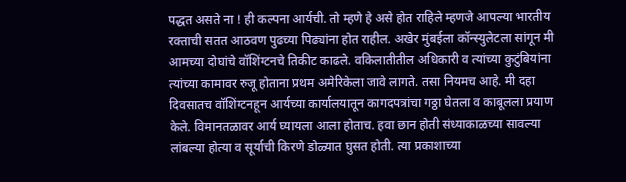पद्धत असते ना ! ही कल्पना आर्यची. तो म्हणे हे असे होत राहिले म्हणजे आपल्या भारतीय रक्ताची सतत आठवण पुढच्या पिढ्यांना होत राहील. अखेर मुंबईला कॉन्स्युलेटला सांगून मी आमच्या दोघांचे वॉशिंग्टनचे तिकीट काढले. वकिलातीतील अधिकारी व त्यांच्या कुटुंबियांना त्यांच्या कामावर रुजू होताना प्रथम अमेरिकेला जावे लागते. तसा नियमच आहे. मी दहा दिवसातच वॉशिंग्टनहून आर्यच्या कार्यालयातून कागदपत्रांचा गठ्ठा घेतला व काबूलला प्रयाण केले. विमानतळावर आर्य घ्यायला आला होताच. हवा छान होती संध्याकाळच्या सावल्या लांबल्या होत्या व सूर्याची किरणे डोळ्यात घुसत होती. त्या प्रकाशाच्या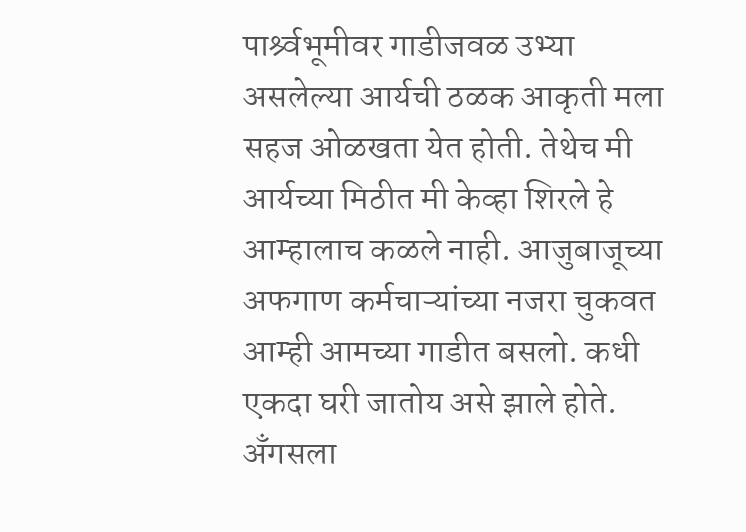पार्श्र्वभूमीवर गाडीजवळ उभ्या असलेल्या आर्यची ठळक आकृती मला सहज ओळखता येत होती. तेथेच मी आर्यच्या मिठीत मी केव्हा शिरले हे आम्हालाच कळले नाही. आजुबाजूच्या अफगाण कर्मचाऱ्यांच्या नजरा चुकवत आम्ही आमच्या गाडीत बसलो. कधी एकदा घरी जातोय असे झाले होते. अँगसला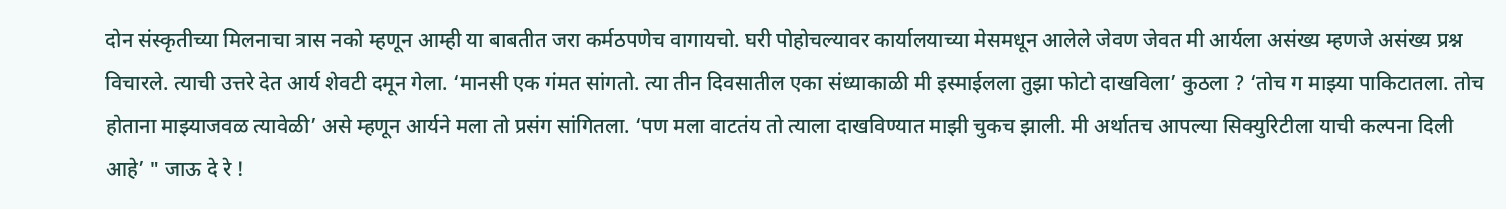दोन संस्कृतीच्या मिलनाचा त्रास नको म्हणून आम्ही या बाबतीत जरा कर्मठपणेच वागायचो. घरी पोहोचल्यावर कार्यालयाच्या मेसमधून आलेले जेवण जेवत मी आर्यला असंख्य म्हणजे असंख्य प्रश्न विचारले. त्याची उत्तरे देत आर्य शेवटी दमून गेला. ‘मानसी एक गंमत सांगतो. त्या तीन दिवसातील एका संध्याकाळी मी इस्माईलला तुझा फोटो दाखविला’ कुठला ? ‘तोच ग माझ्या पाकिटातला. तोच होताना माझ्याजवळ त्यावेळी’ असे म्हणून आर्यने मला तो प्रसंग सांगितला. ‘पण मला वाटतंय तो त्याला दाखविण्यात माझी चुकच झाली. मी अर्थातच आपल्या सिक्युरिटीला याची कल्पना दिली आहे’ " जाऊ दे रे !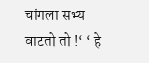चांगला सभ्य वाटतो तो !‘ ‘ हे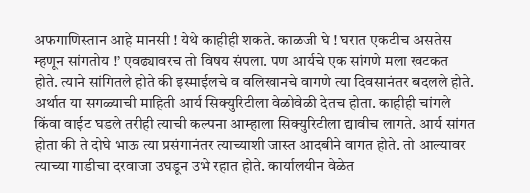अफगाणिस्तान आहे मानसी ! येथे काहीही शकते. काळजी घे ! घरात एकटीच असतेस म्हणून सांगतोय !’ एवढ्यावरच तो विषय संपला. पण आर्यचे एक सांगणे मला खटकत होते. त्याने सांगितले होते की इस्माईलचे व वलिखानचे वागणे त्या दिवसानंतर बदलले होते. अर्थात या सगळ्याची माहिती आर्य सिक्युरिटीला वेळोवेळी देतच होता. काहीही चांगले किंवा वाईट घडले तरीही त्याची कल्पना आम्हाला सिक्युरिटीला द्यावीच लागते. आर्य सांगत होता की ते दोघे भाऊ त्या प्रसंगानंतर त्याच्याशी जास्त आदबीने वागत होते. तो आल्यावर त्याच्या गाडीचा दरवाजा उघडून उभे रहात होते. कार्यालयीन वेळेत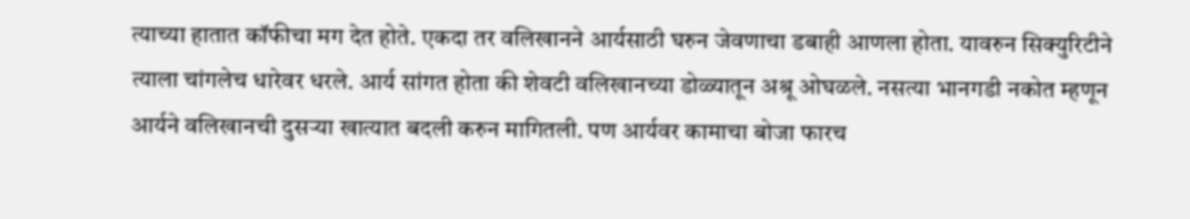त्याच्या हातात कॉफीचा मग देत होते. एकदा तर वलिखानने आर्यसाठी घरुन जेवणाचा डबाही आणला होता. यावरुन सिक्युरिटीने त्याला चांगलेच धारेवर धरले. आर्य सांगत होता की शेवटी वलिखानच्या डोळ्यातून अश्रू ओघळले. नसत्या भानगडी नकोत म्हणून आर्यने वलिखानची दुसऱ्या खात्यात बदली करुन मागितली. पण आर्यवर कामाचा बोजा फारच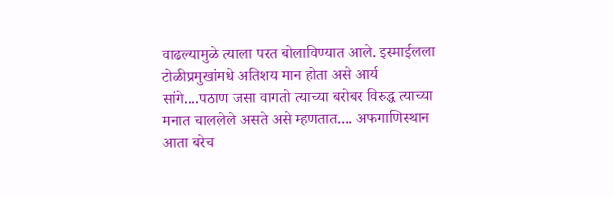वाढल्यामुळे त्याला परत बोलाविण्यात आले. इस्माईलला टोळीप्रमुखांमधे अतिशय मान होता असे आर्य सांगे....पठाण जसा वागतो त्याच्या बरोबर विरुद्ध त्याच्या मनात चाललेले असते असे म्हणतात.... अफगाणिस्थान आता बरेच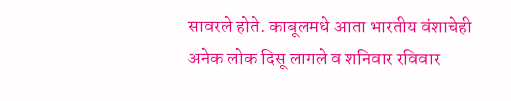सावरले होते. काबूलमधे आता भारतीय वंशाचेही अनेक लोक दिसू लागले व शनिवार रविवार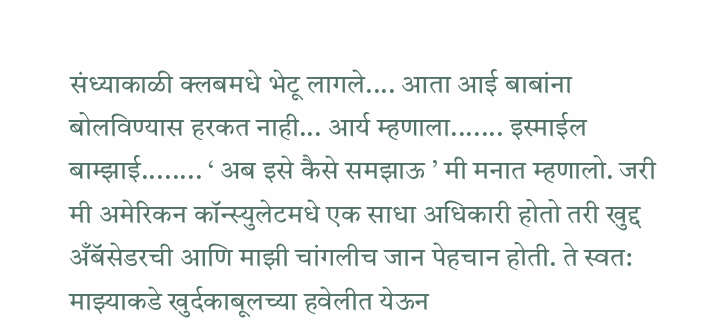संध्याकाळी क्लबमधे भेटू लागले.... आता आई बाबांना बोलविण्यास हरकत नाही... आर्य म्हणाला....... इस्माईल बाम्झाई........ ‘ अब इसे कैसे समझाऊ ’ मी मनात म्हणालो. जरी मी अमेरिकन कॉन्स्युलेटमधे एक साधा अधिकारी होतो तरी खुद्द अँबॅसेडरची आणि माझी चांगलीच जान पेहचान होती. ते स्वत: माझ्याकडे खुर्दकाबूलच्या हवेलीत येऊन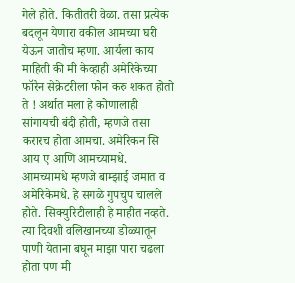गेले होते. कितीतरी वेळा. तसा प्रत्येक बदलून येणारा वकील आमच्या घरी येऊन जातोच म्हणा. आर्यला काय माहिती की मी केव्हाही अमेरिकेच्या फॉरेन सेक्रेटरीला फोन करु शकत होतो ते ! अर्थात मला हे कोणालाही सांगायची बंदी होती, म्हणजे तसा करारच होता आमचा. अमेरिकन सि आय ए आणि आमच्यामधे. आमच्यामधे म्हणजे बाम्झाई जमात व अमेरिकेमधे. हे सगळे गुपचुप चालले होते. सिक्युरिटीलाही हे माहीत नव्हते. त्या दिवशी वलिखानच्या डोळ्यातून पाणी येताना बघून माझा पारा चढला होता पण मी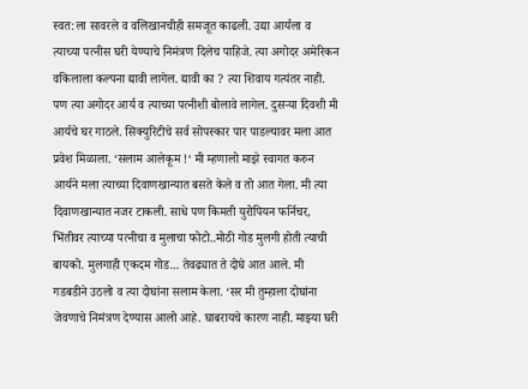स्वत:ला सावरले व वलिखानचीही समजूत काढली. उद्या आर्यला व त्याच्या पत्नीस घरी येण्याचे निमंत्रण दिलेच पाहिजे. त्या अगोदर अमेरिकन वकिलाला कल्पना द्यावी लागेल. द्यावी का ? त्या शिवाय गत्यंतर नाही. पण त्या अगोदर आर्य व त्याच्या पत्नीशी बोलावे लागेल. दुसऱ्या दिवशी मी आर्यचे घर गाठले. सिक्युरिटीचे सर्व सोपस्कार पार पाडल्यावर मला आत प्रवेश मिळाला. ‘सलाम आलेकूम !‘ मी म्हणालो माझे स्वागत करुन आर्यने मला त्याच्या दिवाणखान्यात बसते केले व तो आत गेला. मी त्या दिवाणखान्यात नजर टाकली. साधे पण किमती युरोपियन फर्निचर, भिंतीवर त्याच्या पत्नीचा व मुलाचा फोटो..मोठी गोड मुलगी होती त्याची बायको. मुलगाही एकदम गोड... तेवढ्यात ते दोघे आत आले. मी गडबडीने उठलो व त्या दोघांना सलाम केला. ‘सर मी तुम्हाला दोघांना जेवणाचे निमंत्रण देण्यास आलो आहे. घाबरायचे कारण नाही. माझ्या घरी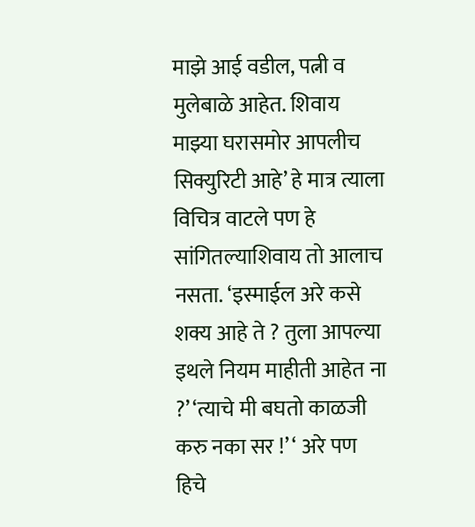माझे आई वडील, पत्नी व मुलेबाळे आहेत. शिवाय माझ्या घरासमोर आपलीच सिक्युरिटी आहे’ हे मात्र त्याला विचित्र वाटले पण हे सांगितल्याशिवाय तो आलाच नसता. ‘इस्माईल अरे कसे शक्य आहे ते ? तुला आपल्या इथले नियम माहीती आहेत ना ?’ ‘त्याचे मी बघतो काळजी करु नका सर !’ ‘ अरे पण हिचे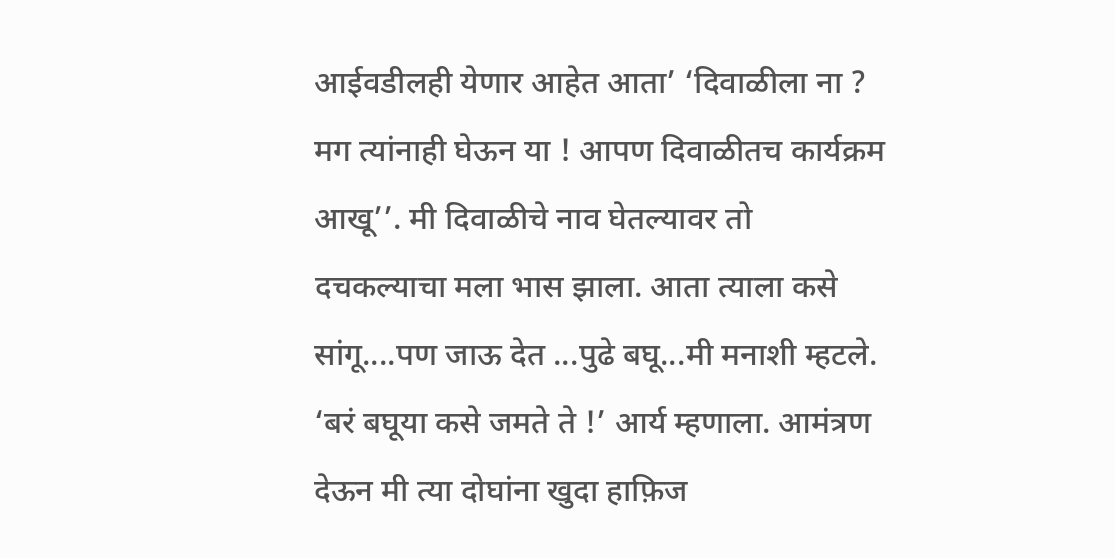आईवडीलही येणार आहेत आता’ ‘दिवाळीला ना ? मग त्यांनाही घेऊन या ! आपण दिवाळीतच कार्यक्रम आखू’’. मी दिवाळीचे नाव घेतल्यावर तो दचकल्याचा मला भास झाला. आता त्याला कसे सांगू....पण जाऊ देत ...पुढे बघू...मी मनाशी म्हटले. ‘बरं बघूया कसे जमते ते !’ आर्य म्हणाला. आमंत्रण देऊन मी त्या दोघांना खुदा हाफ़िज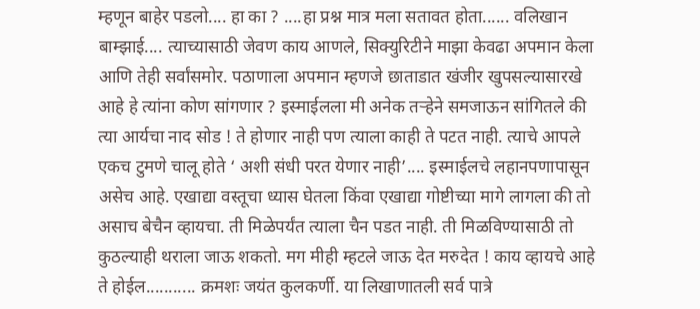म्हणून बाहेर पडलो.... हा का ? ....हा प्रश्न मात्र मला सतावत होता...... वलिखान बाम्झाई.... त्याच्यासाठी जेवण काय आणले, सिक्युरिटीने माझा केवढा अपमान केला आणि तेही सर्वांसमोर. पठाणाला अपमान म्हणजे छाताडात खंजीर खुपसल्यासारखे आहे हे त्यांना कोण सांगणार ? इस्माईलला मी अनेक तऱ्हेने समजाऊन सांगितले की त्या आर्यचा नाद सोड ! ते होणार नाही पण त्याला काही ते पटत नाही. त्याचे आपले एकच टुमणे चालू होते ‘ अशी संधी परत येणार नाही’.... इस्माईलचे लहानपणापासून असेच आहे. एखाद्या वस्तूचा ध्यास घेतला किंवा एखाद्या गोष्टीच्या मागे लागला की तो असाच बेचैन व्हायचा. ती मिळेपर्यंत त्याला चैन पडत नाही. ती मिळविण्यासाठी तो कुठल्याही थराला जाऊ शकतो. मग मीही म्हटले जाऊ देत मरुदेत ! काय व्हायचे आहे ते होईल........... क्रमशः जयंत कुलकर्णी. या लिखाणातली सर्व पात्रे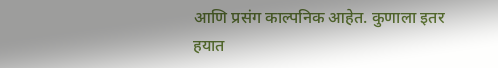आणि प्रसंग काल्पनिक आहेत. कुणाला इतर हयात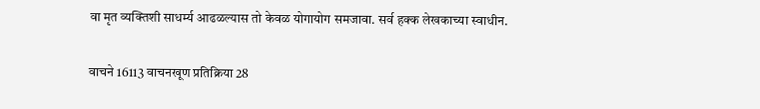वा मृत व्यक्तिशी साधर्म्य आढळल्यास तो केवळ योगायोग समजावा. सर्व हक्क लेखकाच्या स्वाधीन.

वाचने 16113 वाचनखूण प्रतिक्रिया 28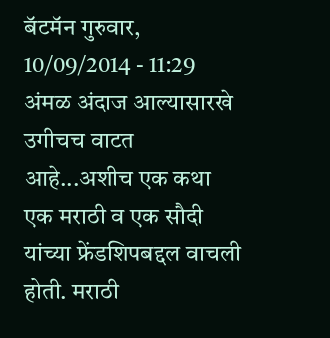बॅटमॅन गुरुवार, 10/09/2014 - 11:29
अंमळ अंदाज आल्यासारखे उगीचच वाटत आहे...अशीच एक कथा एक मराठी व एक सौदी यांच्या फ्रेंडशिपबद्दल वाचली होती. मराठी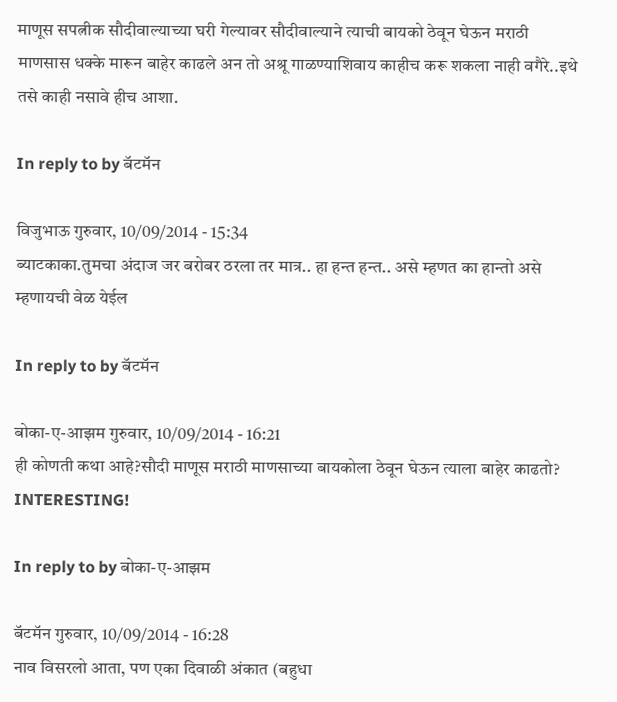माणूस सपत्नीक सौदीवाल्याच्या घरी गेल्यावर सौदीवाल्याने त्याची बायको ठेवून घेऊन मराठी माणसास धक्के मारून बाहेर काढले अन तो अश्रू गाळण्याशिवाय काहीच करू शकला नाही वगैरे..इथे तसे काही नसावे हीच आशा.

In reply to by बॅटमॅन

विजुभाऊ गुरुवार, 10/09/2014 - 15:34
ब्याटकाका.तुमचा अंदाज जर बरोबर ठरला तर मात्र.. हा हन्त हन्त.. असे म्हणत का हान्तो असे म्हणायची वेळ येईल

In reply to by बॅटमॅन

बोका-ए-आझम गुरुवार, 10/09/2014 - 16:21
ही कोणती कथा आहे?सौदी माणूस मराठी माणसाच्या बायकोला ठेवून घेऊन त्याला बाहेर काढतो? INTERESTING!

In reply to by बोका-ए-आझम

बॅटमॅन गुरुवार, 10/09/2014 - 16:28
नाव विसरलो आता, पण एका दिवाळी अंकात (बहुधा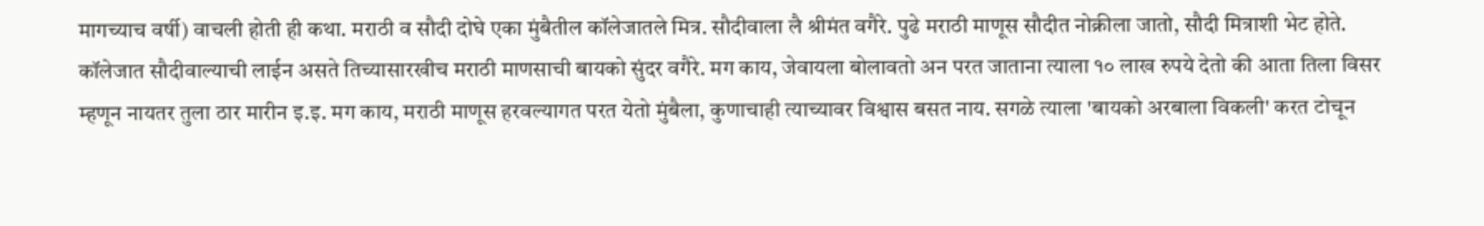मागच्याच वर्षी) वाचली होती ही कथा. मराठी व सौदी दोघे एका मुंबैतील कॉलेजातले मित्र. सौदीवाला लै श्रीमंत वगैरे. पुढे मराठी माणूस सौदीत नोक्रीला जातो, सौदी मित्राशी भेट होते. कॉलेजात सौदीवाल्याची लाईन असते तिच्यासारखीच मराठी माणसाची बायको सुंदर वगैरे. मग काय, जेवायला बोलावतो अन परत जाताना त्याला १० लाख रुपये देतो की आता तिला विसर म्हणून नायतर तुला ठार मारीन इ.इ. मग काय, मराठी माणूस हरवल्यागत परत येतो मुंबैला, कुणाचाही त्याच्यावर विश्वास बसत नाय. सगळे त्याला 'बायको अरबाला विकली' करत टोचून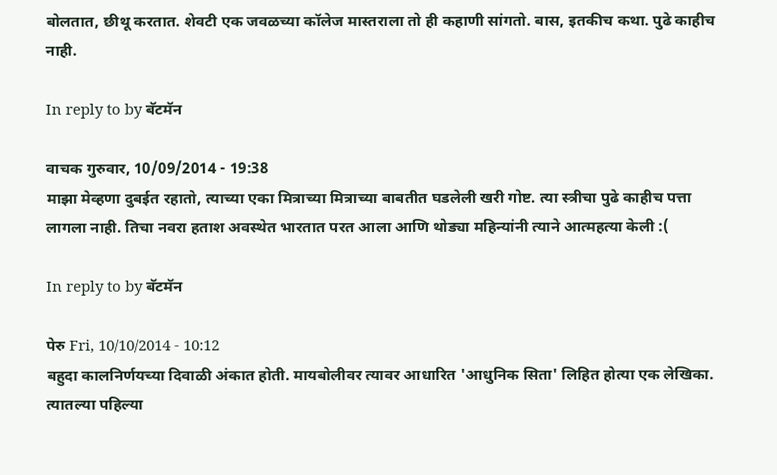बोलतात, छीथू करतात. शेवटी एक जवळच्या कॉलेज मास्तराला तो ही कहाणी सांगतो. बास, इतकीच कथा. पुढे काहीच नाही.

In reply to by बॅटमॅन

वाचक गुरुवार, 10/09/2014 - 19:38
माझा मेव्हणा दुबईत रहातो, त्याच्या एका मित्राच्या मित्राच्या बाबतीत घडलेली खरी गोष्ट. त्या स्त्रीचा पुढे काहीच पत्ता लागला नाही. तिचा नवरा हताश अवस्थेत भारतात परत आला आणि थोड्या महिन्यांनी त्याने आत्महत्या केली :(

In reply to by बॅटमॅन

पेरु Fri, 10/10/2014 - 10:12
बहुदा कालनिर्णयच्या दिवाळी अंकात होती. मायबोलीवर त्यावर आधारित 'आधुनिक सिता' लिहित होत्या एक लेखिका. त्यातल्या पहिल्या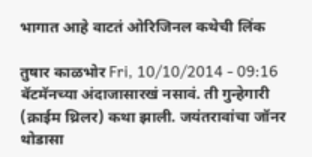भागात आहे वाटतं ओरिजिनल कथेची लिंक

तुषार काळभोर Fri, 10/10/2014 - 09:16
बॅटमॅनच्या अंदाजासारखं नसावं. ती गुन्हेगारी (क्राईम थ्रिलर) कथा झाली. जयंतरावांचा जॉनर थोडासा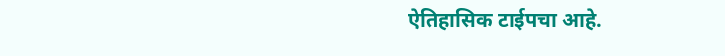ऐतिहासिक टाईपचा आहे.